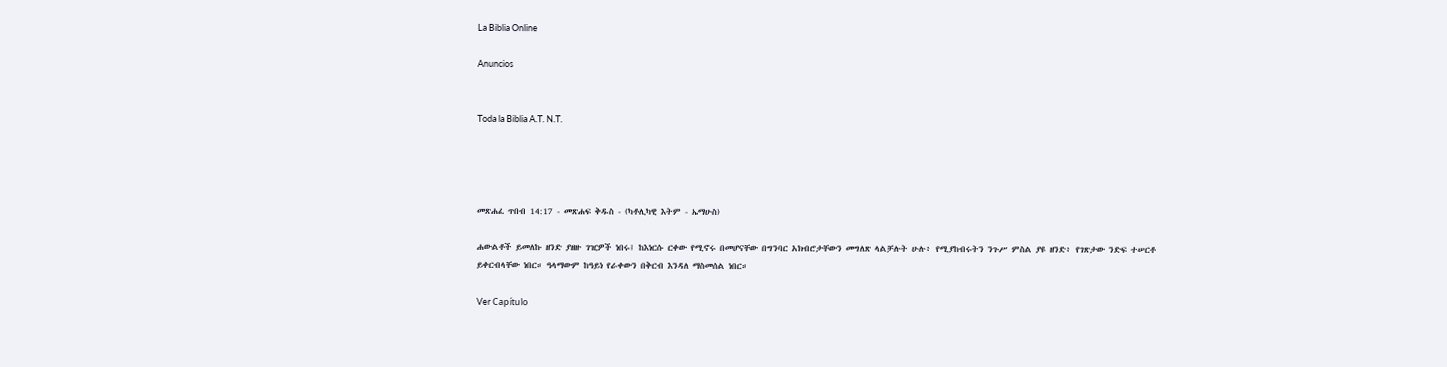La Biblia Online

Anuncios


Toda la Biblia A.T. N.T.




መጽሐፈ ጥበብ 14:17 - መጽሐፍ ቅዱስ - (ካቶሊካዊ እትም - ኤማሁስ)

ሐውልቶች ይመለኩ ዘንድ ያዘዙ ገዢዎች ነበሩ፤ ከእነርሱ ርቀው የሚኖሩ በመሆናቸው በግንባር አክብሮታቸውን መግለጽ ላልቻሉት ሁሉ፥ የሚያከብሩትን ንጉሥ ምስል ያዩ ዘንድ፥ የገጽታው ንድፍ ተሠርቶ ይቀርብላቸው ነበር። ዓላማውም ከዓይነ የራቀውን በቅርብ እንዳለ ማስመሰል ነበር።

Ver Capítulo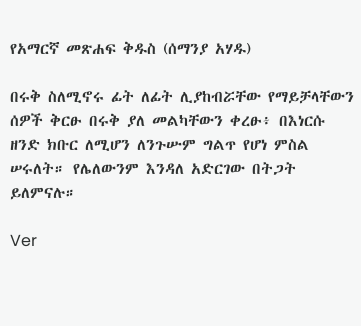የአማርኛ መጽሐፍ ቅዱስ (ሰማንያ አሃዱ)

በሩቅ ስለሚኖሩ ፊት ለፊት ሊያከብሯቸው የማይቻላቸውን ሰዎች ቅርፁ በሩቅ ያለ መልካቸውን ቀረፁ፥ በእነርሱ ዘንድ ክቡር ለሚሆን ለንጉሡም ግልጥ የሆነ ምስል ሠሩለት። የሌለውንም እንዳለ አድርገው በትጋት ይለምናሉ።

Ver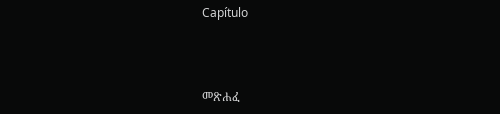Capítulo



መጽሐፈ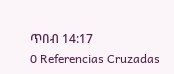ጥበብ 14:17
0 Referencias Cruzadas